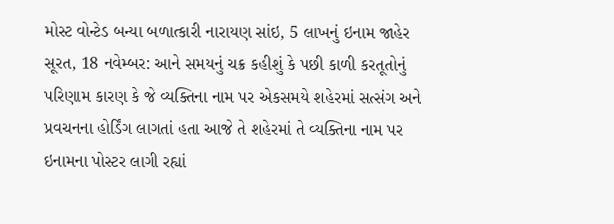મોસ્ટ વોન્ટેડ બન્યા બળાત્કારી નારાયણ સાંઇ, 5 લાખનું ઇનામ જાહેર
સૂરત, 18 નવેમ્બર: આને સમયનું ચક્ર કહીશું કે પછી કાળી કરતૂતોનું પરિણામ કારણ કે જે વ્યક્તિના નામ પર એકસમયે શહેરમાં સત્સંગ અને પ્રવચનના હોર્ડિંગ લાગતાં હતા આજે તે શહેરમાં તે વ્યક્તિના નામ પર ઇનામના પોસ્ટર લાગી રહ્યાં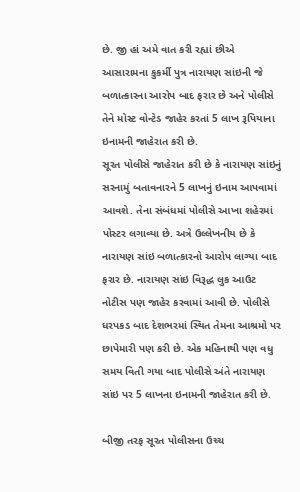છે. જી હાં અમે વાત કરી રહ્યાં છીએ આસારામના કુકર્મી પુત્ર નારાયણ સાંઇની જે બળાત્કારના આરોપ બાદ ફરાર છે અને પોલીસે તેને મોસ્ટ વોન્ટેડ જાહેર કરતાં 5 લાખ રૂપિયાના ઇનામની જાહેરાત કરી છે.
સૂરત પોલીસે જાહેરાત કરી છે કે નારાયણ સાંઇનું સરનામું બતાવનારને 5 લાખનું ઇનામ આપવામાં આવશે. તેના સંબંધમાં પોલીસે આખા શહેરમાં પોસ્ટર લગાવ્યા છે. અત્રે ઉલ્લેખનીય છે કે નારાયણ સાંઇ બળાત્કારનો આરોપ લાગ્યા બાદ ફરાર છે. નારાયણ સાંઇ વિરૂદ્ધ લુક આઉટ નોટીસ પણ જાહેર કરવામાં આવી છે. પોલીસે ધરપકડ બાદ દેશભરમાં સ્થિત તેમના આશ્રમો પર છાપેમારી પણ કરી છે. એક મહિનાથી પણ વધુ સમય વિતી ગયા બાદ પોલીસે અંતે નારાયણ સાંઇ પર 5 લાખના ઇનામની જાહેરાત કરી છે.

બીજી તરફ સૂરત પોલીસના ઉચ્ચ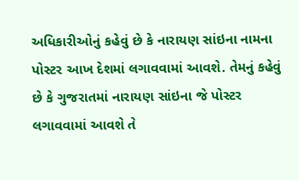અધિકારીઓનું કહેવું છે કે નારાયણ સાંઇના નામના પોસ્ટર આખ દેશમાં લગાવવામાં આવશે. તેમનું કહેવું છે કે ગુજરાતમાં નારાયણ સાંઇના જે પોસ્ટર લગાવવામાં આવશે તે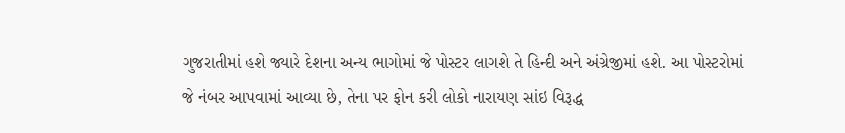ગુજરાતીમાં હશે જ્યારે દેશના અન્ય ભાગોમાં જે પોસ્ટર લાગશે તે હિન્દી અને અંગ્રેજીમાં હશે. આ પોસ્ટરોમાં જે નંબર આપવામાં આવ્યા છે, તેના પર ફોન કરી લોકો નારાયણ સાંઇ વિરૂદ્ધ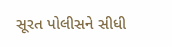સૂરત પોલીસને સીધી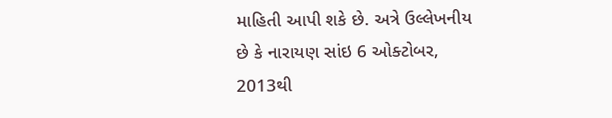માહિતી આપી શકે છે. અત્રે ઉલ્લેખનીય છે કે નારાયણ સાંઇ 6 ઓક્ટોબર, 2013થી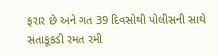ફરાર છે અને ગત 39 દિવસોથી પોલીસની સાથે સંતાકૂકડી રમત રમી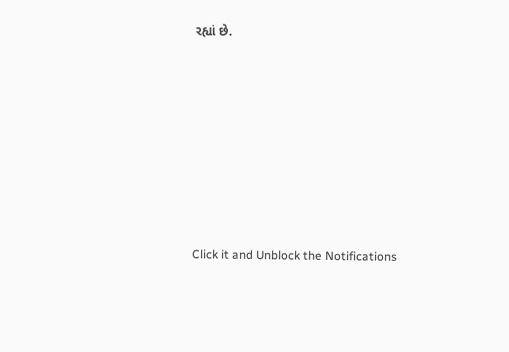રહ્યાં છે.












Click it and Unblock the Notifications